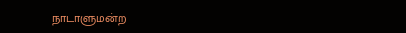நாடாளுமன்ற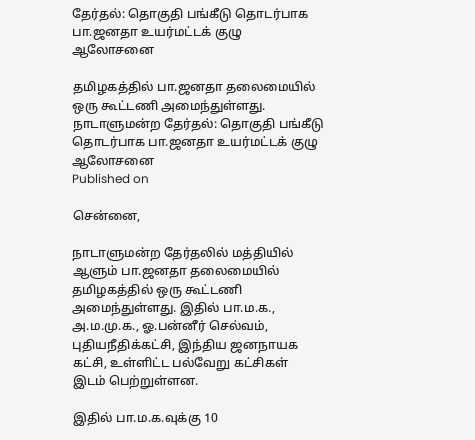தேர்தல்: தொகுதி பங்கீடு தொடர்பாக பா.ஜனதா உயர்மட்டக் குழு ஆலோசனை

தமிழகத்தில் பா.ஜனதா தலைமையில் ஒரு கூட்டணி அமைந்துள்ளது.
நாடாளுமன்ற தேர்தல்: தொகுதி பங்கீடு தொடர்பாக பா.ஜனதா உயர்மட்டக் குழு ஆலோசனை
Published on

சென்னை,

நாடாளுமன்ற தேர்தலில் மத்தியில் ஆளும் பா.ஜனதா தலைமையில் தமிழகத்தில் ஒரு கூட்டணி அமைந்துள்ளது. இதில் பா.ம.க., அ.ம.மு.க., ஓ.பன்னீர் செல்வம், புதியநீதிக்கட்சி, இந்திய ஜனநாயக கட்சி, உள்ளிட்ட பல்வேறு கட்சிகள் இடம் பெற்றுள்ளன.

இதில் பா.ம.க.வுக்கு 10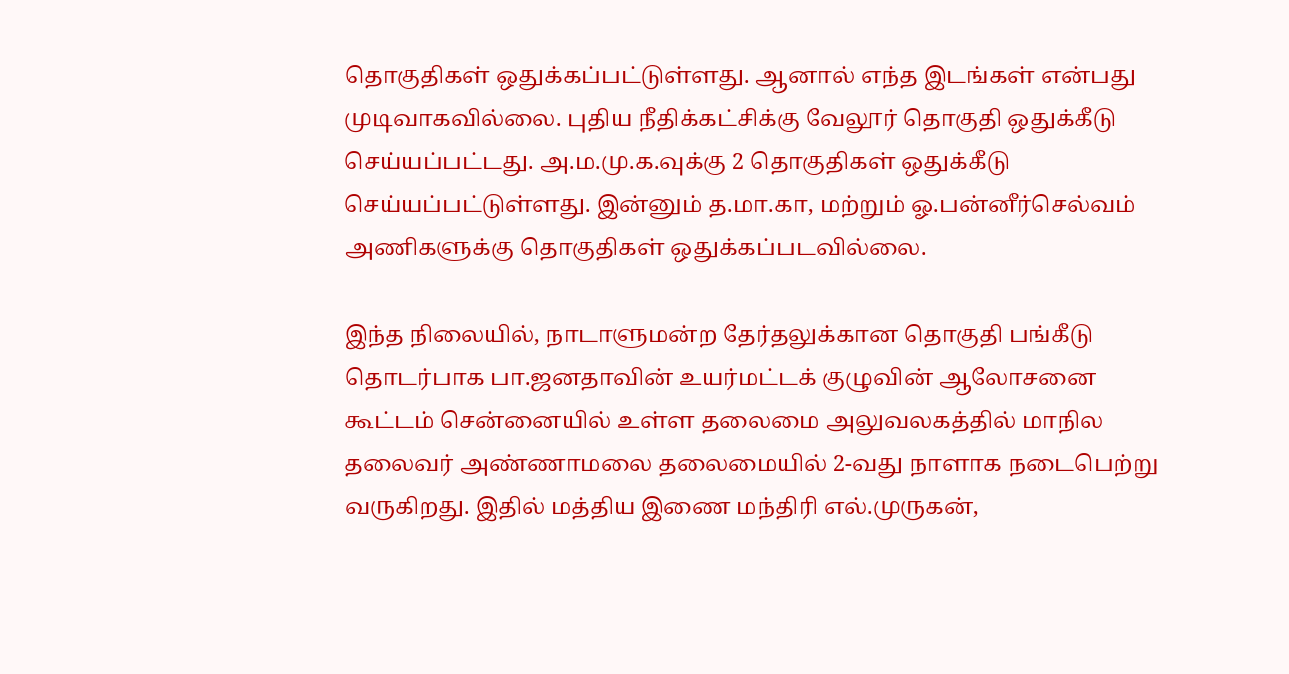தொகுதிகள் ஒதுக்கப்பட்டுள்ளது. ஆனால் எந்த இடங்கள் என்பது முடிவாகவில்லை. புதிய நீதிக்கட்சிக்கு வேலூர் தொகுதி ஒதுக்கீடு செய்யப்பட்டது. அ.ம.மு.க.வுக்கு 2 தொகுதிகள் ஒதுக்கீடு செய்யப்பட்டுள்ளது. இன்னும் த.மா.கா, மற்றும் ஓ.பன்னீர்செல்வம் அணிகளுக்கு தொகுதிகள் ஒதுக்கப்படவில்லை.

இந்த நிலையில், நாடாளுமன்ற தேர்தலுக்கான தொகுதி பங்கீடு தொடர்பாக பா.ஜனதாவின் உயர்மட்டக் குழுவின் ஆலோசனை கூட்டம் சென்னையில் உள்ள தலைமை அலுவலகத்தில் மாநில தலைவர் அண்ணாமலை தலைமையில் 2-வது நாளாக நடைபெற்று வருகிறது. இதில் மத்திய இணை மந்திரி எல்.முருகன்,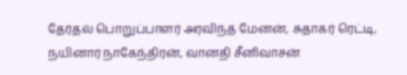தேர்தல் பொறுப்பாளர் அரவிந்த் மேனன், சுதாகர் ரெட்டி, நயினார் நாகேந்திரன், வானதி சீனிவாசன்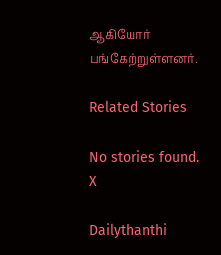ஆகியோர் பங்கேற்றுள்ளனர்.

Related Stories

No stories found.
X

Dailythanthi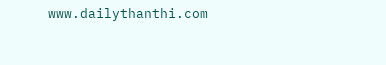www.dailythanthi.com